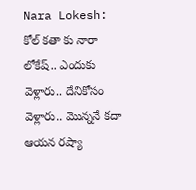Nara Lokesh: కోల్ కతా కు నారా లోకేష్.. ఎందుకు వెళ్లారు.. దేనికోసం వెళ్లారు.. మొన్ననే కదా ఆయన రష్యా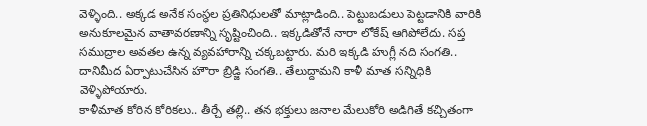వెళ్ళింది.. అక్కడ అనేక సంస్థల ప్రతినిధులతో మాట్లాడింది.. పెట్టుబడులు పెట్టడానికి వారికి అనుకూలమైన వాతావరణాన్ని సృష్టించింది.. ఇక్కడితోనే నారా లోకేష్ ఆగిపోలేదు. సప్త సముద్రాల అవతల ఉన్న వ్యవహారాన్ని చక్కబట్టారు. మరి ఇక్కడి హుగ్లీ నది సంగతి.. దానిమీద ఏర్పాటుచేసిన హౌరా బ్రిడ్జి సంగతి.. తేలుద్దామని కాళీ మాత సన్నిధికి వెళ్ళిపోయారు.
కాళీమాత కోరిన కోరికలు.. తీర్చే తల్లి.. తన భక్తులు జనాల మేలుకోరి అడిగితే కచ్చితంగా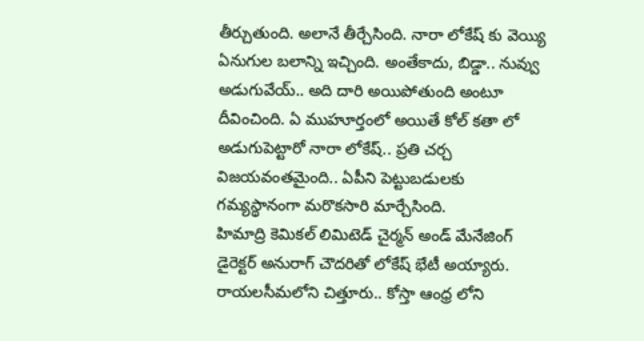తీర్చుతుంది. అలానే తీర్చేసింది. నారా లోకేష్ కు వెయ్యి ఏనుగుల బలాన్ని ఇచ్చింది. అంతేకాదు, బిడ్డా.. నువ్వు అడుగువేయ్.. అది దారి అయిపోతుంది అంటూ దీవించింది. ఏ ముహూర్తంలో అయితే కోల్ కతా లో అడుగుపెట్టారో నారా లోకేష్.. ప్రతి చర్చ విజయవంతమైంది.. ఏపీని పెట్టుబడులకు గమ్యస్థానంగా మరొకసారి మార్చేసింది.
హిమాద్రి కెమికల్ లిమిటెడ్ చైర్మన్ అండ్ మేనేజింగ్ డైరెక్టర్ అనురాగ్ చౌదరితో లోకేష్ భేటీ అయ్యారు. రాయలసీమలోని చిత్తూరు.. కోస్తా ఆంధ్ర లోని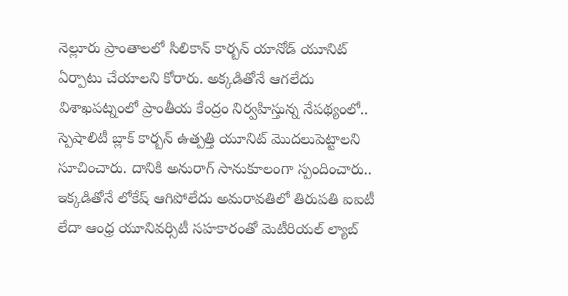నెల్లూరు ప్రాంతాలలో సిలికాన్ కార్బన్ యానోడ్ యూనిట్ ఏర్పాటు చేయాలని కోరారు. అక్కడితోనే ఆగలేదు విశాఖపట్నంలో ప్రాంతీయ కేంద్రం నిర్వహిస్తున్న నేపథ్యంలో.. స్పెషాలిటీ బ్లాక్ కార్బన్ ఉత్పత్తి యూనిట్ మొదలుపెట్టాలని సూచించారు. దానికి అనురాగ్ సానుకూలంగా స్పందించారు.. ఇక్కడితోనే లోకేష్ ఆగిపోలేదు అమరావతిలో తిరుపతి ఐఐటీ లేదా ఆంధ్ర యూనివర్సిటీ సహకారంతో మెటీరియల్ ల్యాబ్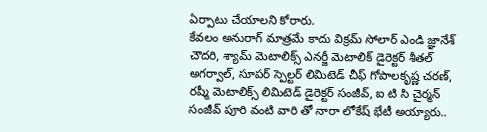ఏర్పాటు చేయాలని కోరారు.
కేవలం అనురాగ్ మాత్రమే కాదు విక్రమ్ సోలార్ ఎండి జ్ఞానేశ్ చౌదరి, శ్యామ్ మెటాలిక్స్ ఎనర్జీ మెటాలిక్ డైరెక్టర్ శీతల్ అగర్వాల్, సూపర్ స్పెల్టర్ లిమిటెడ్ చీఫ్ గోపాలకృష్ణ చరణ్, రష్మీ మెటాలిక్స్ లిమిటెడ్ డైరెక్టర్ సంజీవ్, ఐ టి సి చైర్మన్ సంజీవ్ పూరి వంటి వారి తో నారా లోకేష్ భేటీ అయ్యారు..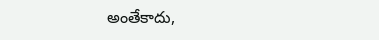అంతేకాదు,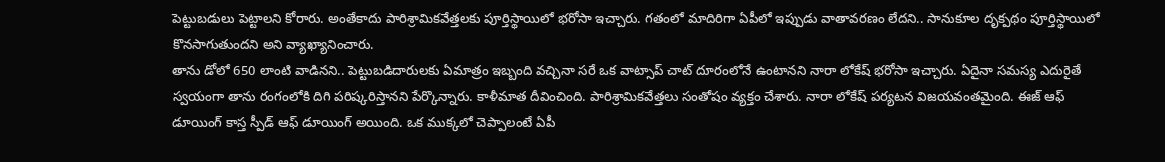పెట్టుబడులు పెట్టాలని కోరారు. అంతేకాదు పారిశ్రామికవేత్తలకు పూర్తిస్థాయిలో భరోసా ఇచ్చారు. గతంలో మాదిరిగా ఏపీలో ఇప్పుడు వాతావరణం లేదని.. సానుకూల దృక్పథం పూర్తిస్థాయిలో కొనసాగుతుందని అని వ్యాఖ్యానించారు.
తాను డోలో 650 లాంటి వాడినని.. పెట్టుబడిదారులకు ఏమాత్రం ఇబ్బంది వచ్చినా సరే ఒక వాట్సాప్ చాట్ దూరంలోనే ఉంటానని నారా లోకేష్ భరోసా ఇచ్చారు. ఏదైనా సమస్య ఎదురైతే స్వయంగా తాను రంగంలోకి దిగి పరిష్కరిస్తానని పేర్కొన్నారు. కాళీమాత దీవించింది. పారిశ్రామికవేత్తలు సంతోషం వ్యక్తం చేశారు. నారా లోకేష్ పర్యటన విజయవంతమైంది. ఈజ్ ఆఫ్ డూయింగ్ కాస్త స్పీడ్ ఆఫ్ డూయింగ్ అయింది. ఒక ముక్కలో చెప్పాలంటే ఏపీ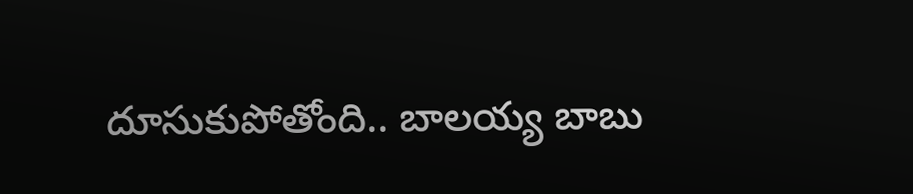దూసుకుపోతోంది.. బాలయ్య బాబు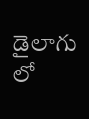డైలాగు లో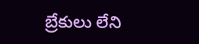బ్రేకులు లేని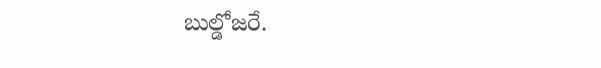బుల్డోజరే.